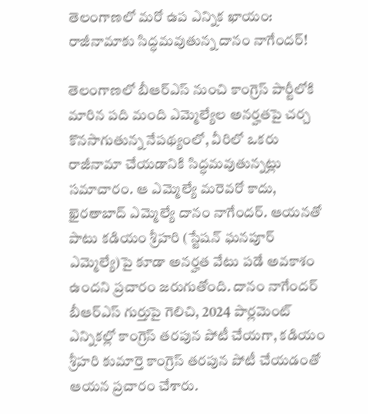తెలంగాణలో మరో ఉప ఎన్నిక ఖాయం: రాజీనామాకు సిద్ధమవుతున్న దానం నాగేందర్!

తెలంగాణలో బీఆర్‌ఎస్ నుంచి కాంగ్రెస్ పార్టీలోకి మారిన పది మంది ఎమ్మెల్యేల అనర్హతపై చర్చ కొనసాగుతున్న నేపథ్యంలో, వీరిలో ఒకరు రాజీనామా చేయడానికి సిద్ధమవుతున్నట్లు సమాచారం. ఆ ఎమ్మెల్యే మరెవరో కాదు, ఖైరతాబాద్ ఎమ్మెల్యే దానం నాగేందర్. ఆయనతో పాటు కడియం శ్రీహరి (స్టేషన్ ఘనపూర్ ఎమ్మెల్యే)పై కూడా అనర్హత వేటు పడే అవకాశం ఉందని ప్రచారం జరుగుతోంది. దానం నాగేందర్ బీఆర్‌ఎస్ గుర్తుపై గెలిచి, 2024 పార్లమెంట్ ఎన్నికల్లో కాంగ్రెస్ తరపున పోటీ చేయగా, కడియం శ్రీహరి కుమార్తె కాంగ్రెస్ తరపున పోటీ చేయడంతో ఆయన ప్రచారం చేశారు.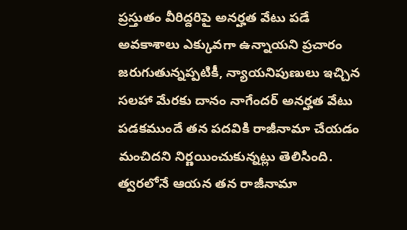ప్రస్తుతం వీరిద్దరిపై అనర్హత వేటు పడే అవకాశాలు ఎక్కువగా ఉన్నాయని ప్రచారం జరుగుతున్నప్పటికీ, న్యాయనిపుణులు ఇచ్చిన సలహా మేరకు దానం నాగేందర్ అనర్హత వేటు పడకముందే తన పదవికి రాజీనామా చేయడం మంచిదని నిర్ణయించుకున్నట్లు తెలిసింది. త్వరలోనే ఆయన తన రాజీనామా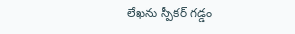లేఖను స్పీకర్ గడ్డం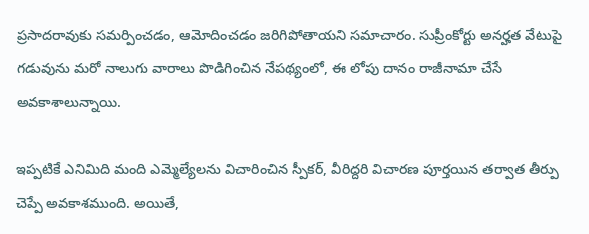ప్రసాదరావుకు సమర్పించడం, ఆమోదించడం జరిగిపోతాయని సమాచారం. సుప్రీంకోర్టు అనర్హత వేటుపై గడువును మరో నాలుగు వారాలు పొడిగించిన నేపథ్యంలో, ఈ లోపు దానం రాజీనామా చేసే అవకాశాలున్నాయి.

ఇప్పటికే ఎనిమిది మంది ఎమ్మెల్యేలను విచారించిన స్పీకర్, వీరిద్దరి విచారణ పూర్తయిన తర్వాత తీర్పు చెప్పే అవకాశముంది. అయితే,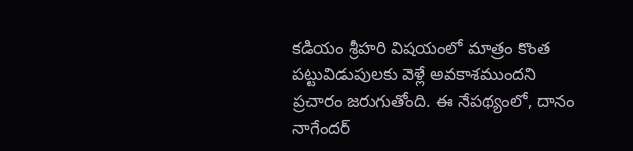కడియం శ్రీహరి విషయంలో మాత్రం కొంత పట్టువిడుపులకు వెళ్లే అవకాశముందని ప్రచారం జరుగుతోంది. ఈ నేపథ్యంలో, దానం నాగేందర్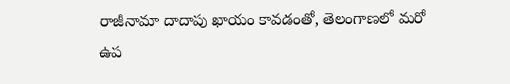రాజీనామా దాదాపు ఖాయం కావడంతో, తెలంగాణలో మరో ఉప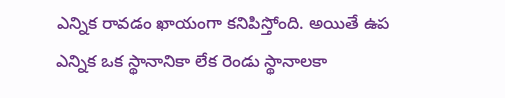ఎన్నిక రావడం ఖాయంగా కనిపిస్తోంది. అయితే ఉప ఎన్నిక ఒక స్థానానికా లేక రెండు స్థానాలకా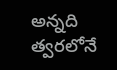అన్నది త్వరలోనే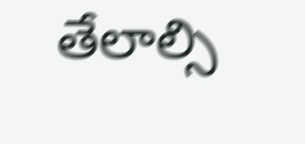తేలాల్సి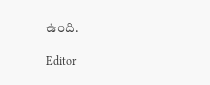ఉంది.

Editor